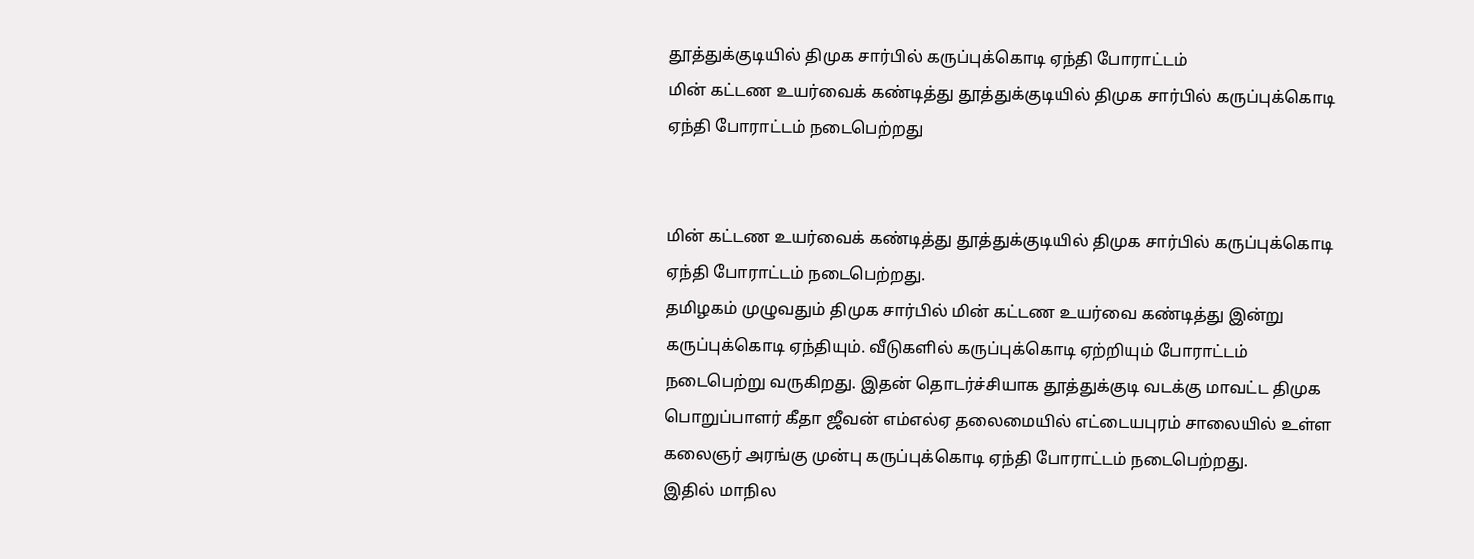தூத்துக்குடியில் திமுக சார்பில் கருப்புக்கொடி ஏந்தி போராட்டம்
மின் கட்டண உயர்வைக் கண்டித்து தூத்துக்குடியில் திமுக சார்பில் கருப்புக்கொடி ஏந்தி போராட்டம் நடைபெற்றது


மின் கட்டண உயர்வைக் கண்டித்து தூத்துக்குடியில் திமுக சார்பில் கருப்புக்கொடி ஏந்தி போராட்டம் நடைபெற்றது.
தமிழகம் முழுவதும் திமுக சார்பில் மின் கட்டண உயர்வை கண்டித்து இன்று கருப்புக்கொடி ஏந்தியும். வீடுகளில் கருப்புக்கொடி ஏற்றியும் போராட்டம் நடைபெற்று வருகிறது. இதன் தொடர்ச்சியாக தூத்துக்குடி வடக்கு மாவட்ட திமுக பொறுப்பாளர் கீதா ஜீவன் எம்எல்ஏ தலைமையில் எட்டையபுரம் சாலையில் உள்ள கலைஞர் அரங்கு முன்பு கருப்புக்கொடி ஏந்தி போராட்டம் நடைபெற்றது.
இதில் மாநில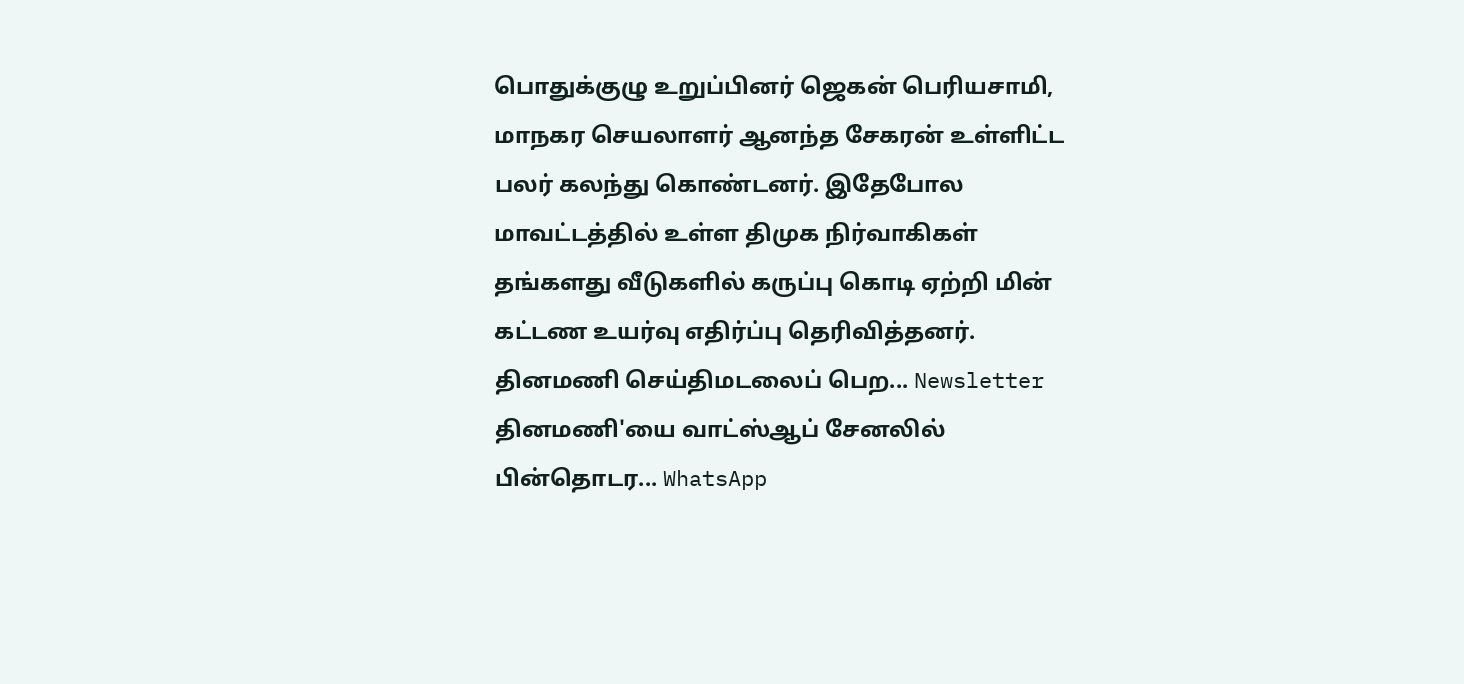பொதுக்குழு உறுப்பினர் ஜெகன் பெரியசாமி, மாநகர செயலாளர் ஆனந்த சேகரன் உள்ளிட்ட பலர் கலந்து கொண்டனர். இதேபோல மாவட்டத்தில் உள்ள திமுக நிர்வாகிகள் தங்களது வீடுகளில் கருப்பு கொடி ஏற்றி மின் கட்டண உயர்வு எதிர்ப்பு தெரிவித்தனர்.
தினமணி செய்திமடலைப் பெற... Newsletter
தினமணி'யை வாட்ஸ்ஆப் சேனலில் பின்தொடர... WhatsApp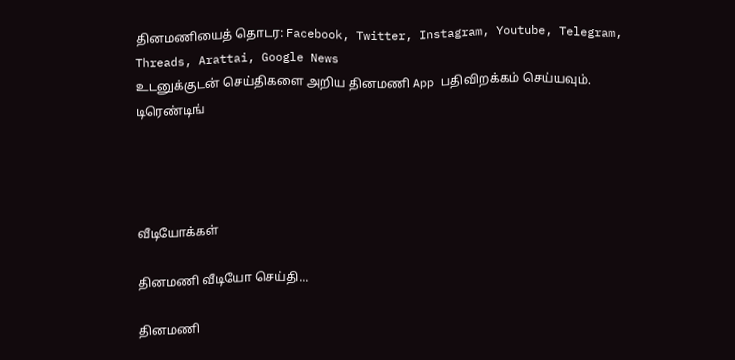தினமணியைத் தொடர: Facebook, Twitter, Instagram, Youtube, Telegram, Threads, Arattai, Google News
உடனுக்குடன் செய்திகளை அறிய தினமணி App பதிவிறக்கம் செய்யவும்.
டிரெண்டிங்




வீடியோக்கள்

தினமணி வீடியோ செய்தி...

தினமணி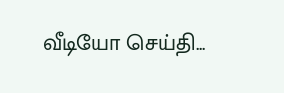வீடியோ செய்தி...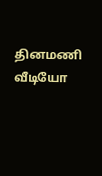தினமணி வீடியோ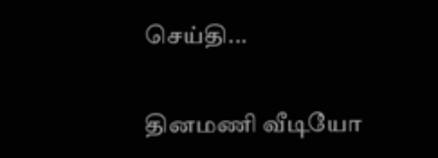செய்தி...

தினமணி வீடியோ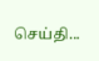செய்தி...